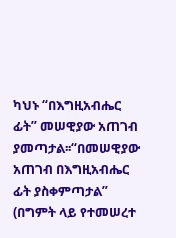ካህኑ “በእግዚአብሔር ፊት” መሠዊያው አጠገብ ያመጣታል፡፡“በመሠዊያው አጠገብ በእግዚአብሔር ፊት ያስቀምጣታል” (በግምት ላይ የተመሠረተ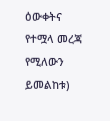ዕውቀትና የተሟላ መረጃ የሚለውን ይመልከቱ)